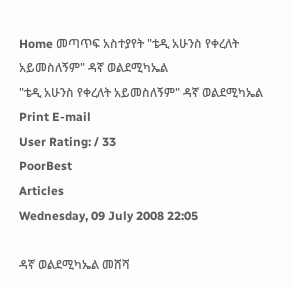Home መጣጥፍ አስተያየት "ቴዲ አሁንስ የቀረለት አይመስለኝም" ዳኛ ወልደሚካኤል
"ቴዲ አሁንስ የቀረለት አይመስለኝም" ዳኛ ወልደሚካኤል Print E-mail
User Rating: / 33
PoorBest
Articles
Wednesday, 09 July 2008 22:05

ዳኛ ወልደሚካኤል መሸሻ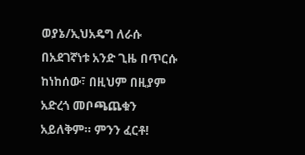ወያኔ/ኢህአዴግ ለራሱ በአደገኛነቱ አንድ ጊዜ በጥርሱ ከነከሰው፣ በዚህም በዚያም አድረጎ መቦጫጨቁን አይለቅም። ምንን ፈርቶ!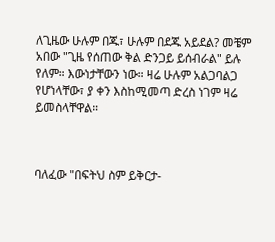ለጊዜው ሁሉም በጁ፣ ሁሉም በደጁ አይደል? መቼም አበው "ጊዜ የሰጠው ቅል ድንጋይ ይሰብራል" ይሉ የለም። እውነታቸውን ነው። ዛሬ ሁሉም አልጋባልጋ የሆነላቸው፣ ያ ቀን እስከሚመጣ ድረስ ነገም ዛሬ ይመስላቸዋል።



ባለፈው "በፍትህ ስም ይቅርታ-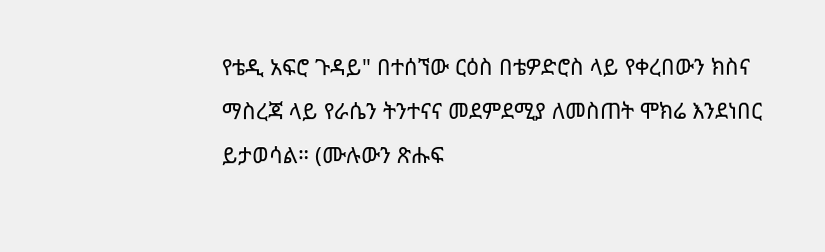የቴዲ አፍሮ ጉዳይ" በተሰኘው ርዕስ በቴዎድሮስ ላይ የቀረበውን ክስና ማስረጃ ላይ የራሴን ትንተናና መደምደሚያ ለመስጠት ሞክሬ እንደነበር ይታወሳል። (ሙሉውን ጽሑፍ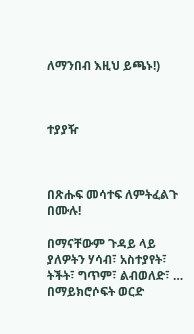ለማንበብ እዚህ ይጫኑ!)



ተያያዥ



በጽሑፍ መሳተፍ ለምትፈልጉ በሙሉ!

በማናቸውም ጉዳይ ላይ ያለዎትን ሃሳብ፣ አስተያየት፣ ትችት፣ ግጥም፣ ልብወለድ፣ … በማይክሮሶፍት ወርድ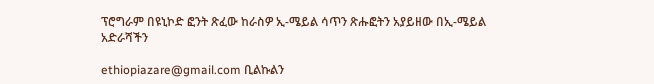ፕሮግራም በዩኒኮድ ፎንት ጽፈው ከራስዎ ኢ-ሜይል ሳጥን ጽሑፎትን አያይዘው በኢ-ሜይል አድራሻችን

ethiopiazare@gmail.com ቢልኩልን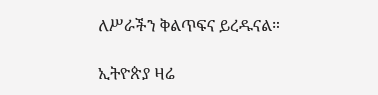ለሥራችን ቅልጥፍና ይረዱናል።

ኢትዮጵያ ዛሬ